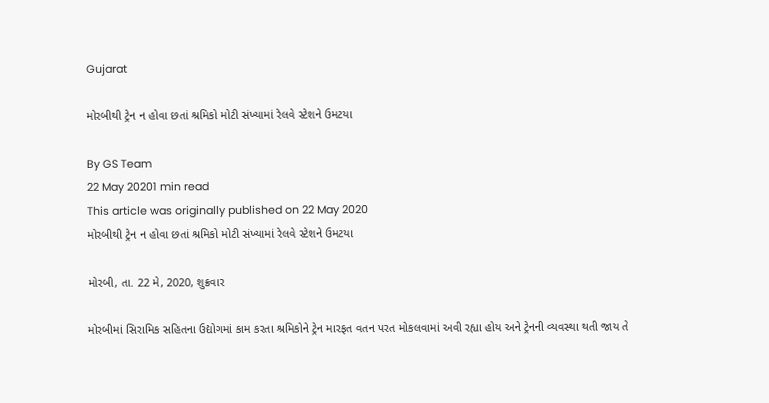Gujarat

મોરબીથી ટ્રેન ન હોવા છતાં શ્રમિકો મોટી સંખ્યામાં રેલવે સ્ટેશને ઉમટયા

By GS Team
22 May 20201 min read
This article was originally published on 22 May 2020
મોરબીથી ટ્રેન ન હોવા છતાં શ્રમિકો મોટી સંખ્યામાં રેલવે સ્ટેશને ઉમટયા

મોરબી, તા. 22 મે, 2020, શુક્રવાર

મોરબીમાં સિરામિક સહિતના ઉદ્યોગમાં કામ કરતા શ્રમિકોને ટ્રેન મારફત વતન પરત મોકલવામાં અવી રહ્યા હોય અને ટ્રેનની વ્યવસ્થા થતી જાય તે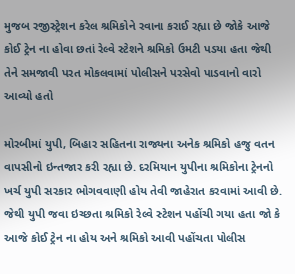મુજબ રજીસ્ટ્રેશન કરેલ શ્રમિકોને રવાના કરાઈ રહ્યા છે જોકે આજે કોઈ ટ્રેન ના હોવા છતાં રેલ્વે સ્ટેશને શ્રમિકો ઉમટી પડયા હતા જેથી તેને સમજાવી પરત મોકલવામાં પોલીસને પરસેવો પાડવાનો વારો આવ્યો હતો

મોરબીમાં યુપી, બિહાર સહિતના રાજ્યના અનેક શ્રમિકો હજુ વતન વાપસીનો ઇન્તજાર કરી રહ્યા છે. દરમિયાન યુપીના શ્રમિકોના ટ્રેનનો ખર્ચ યુપી સરકાર ભોગવવાણી હોય તેવી જાહેરાત કરવામાં આવી છે. જેથી યુપી જવા ઇચ્છતા શ્રમિકો રેલ્વે સ્ટેશન પહોંચી ગયા હતા જો કે આજે કોઈ ટ્રેન ના હોય અને શ્રમિકો આવી પહોંચતા પોલીસ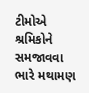ટીમોએ શ્રમિકોને સમજાવવા ભારે મથામણ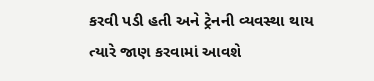કરવી પડી હતી અને ટ્રેનની વ્યવસ્થા થાય ત્યારે જાણ કરવામાં આવશે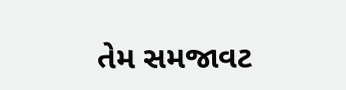તેમ સમજાવટ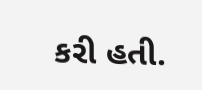કરી હતી.